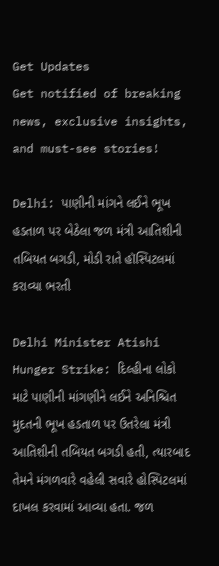Get Updates
Get notified of breaking news, exclusive insights, and must-see stories!

Delhi: પાણીની માંગને લઈને ભૂખ હડતાળ પર બેઠેલા જળ મંત્રી આતિશીની તબિયત બગડી, મોડી રાતે હૉસ્પિટલમાં કરાવ્યા ભરતી

Delhi Minister Atishi Hunger Strike: દિલ્હીના લોકો માટે પાણીની માંગણીને લઈને અનિશ્ચિત મુદતની ભૂખ હડતાળ પર ઉતરેલા મંત્રી આતિશીની તબિયત બગડી હતી, ત્યારબાદ તેમને મંગળવારે વહેલી સવારે હોસ્પિટલમાં દાખલ કરવામાં આવ્યા હતા. જળ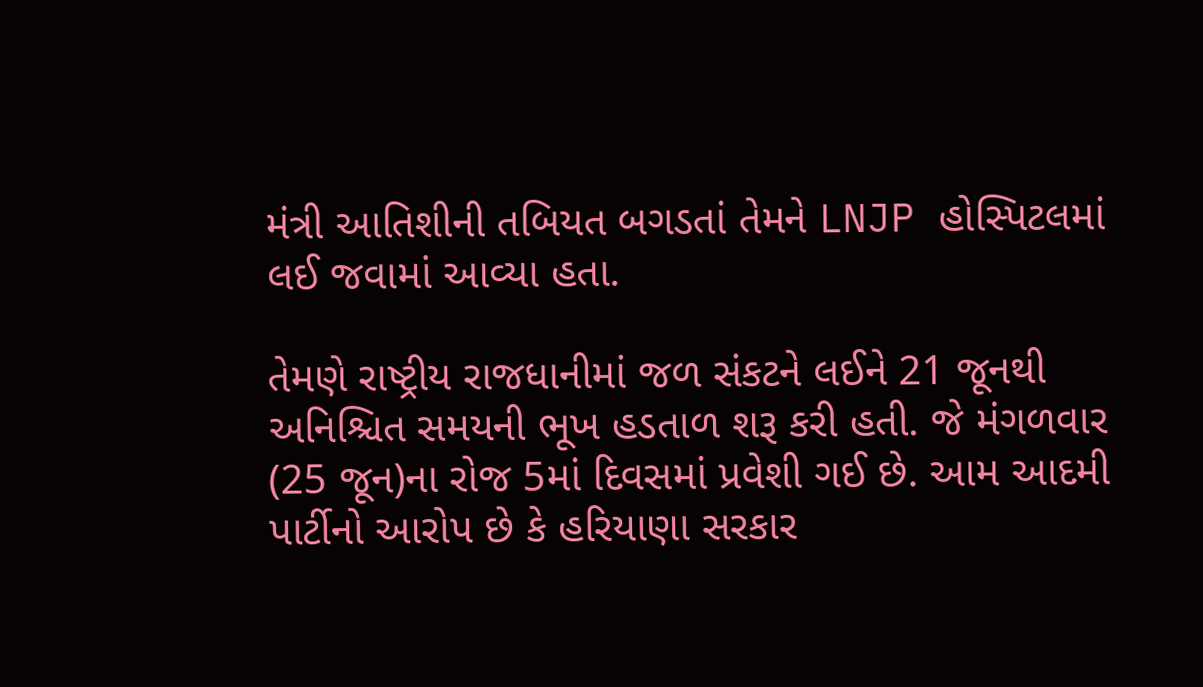મંત્રી આતિશીની તબિયત બગડતાં તેમને LNJP હોસ્પિટલમાં લઈ જવામાં આવ્યા હતા.

તેમણે રાષ્ટ્રીય રાજધાનીમાં જળ સંકટને લઈને 21 જૂનથી અનિશ્ચિત સમયની ભૂખ હડતાળ શરૂ કરી હતી. જે મંગળવાર (25 જૂન)ના રોજ 5માં દિવસમાં પ્રવેશી ગઈ છે. આમ આદમી પાર્ટીનો આરોપ છે કે હરિયાણા સરકાર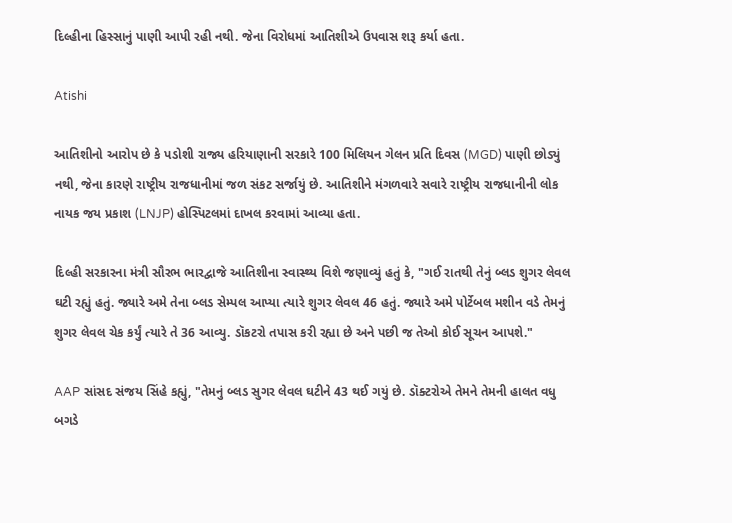દિલ્હીના હિસ્સાનું પાણી આપી રહી નથી. જેના વિરોધમાં આતિશીએ ઉપવાસ શરૂ કર્યા હતા.

Atishi

આતિશીનો આરોપ છે કે પડોશી રાજ્ય હરિયાણાની સરકારે 100 મિલિયન ગેલન પ્રતિ દિવસ (MGD) પાણી છોડ્યું નથી, જેના કારણે રાષ્ટ્રીય રાજધાનીમાં જળ સંકટ સર્જાયું છે. આતિશીને મંગળવારે સવારે રાષ્ટ્રીય રાજધાનીની લોક નાયક જય પ્રકાશ (LNJP) હોસ્પિટલમાં દાખલ કરવામાં આવ્યા હતા.

દિલ્હી સરકારના મંત્રી સૌરભ ભારદ્વાજે આતિશીના સ્વાસ્થ્ય વિશે જણાવ્યું હતું કે, "ગઈ રાતથી તેનું બ્લડ શુગર લેવલ ઘટી રહ્યું હતું. જ્યારે અમે તેના બ્લડ સેમ્પલ આપ્યા ત્યારે શુગર લેવલ 46 હતું. જ્યારે અમે પોર્ટેબલ મશીન વડે તેમનું શુગર લેવલ ચેક કર્યું ત્યારે તે 36 આવ્યુ. ડૉકટરો તપાસ કરી રહ્યા છે અને પછી જ તેઓ કોઈ સૂચન આપશે."

AAP સાંસદ સંજય સિંહે કહ્યું, "તેમનું બ્લડ સુગર લેવલ ઘટીને 43 થઈ ગયું છે. ડૉક્ટરોએ તેમને તેમની હાલત વધુ બગડે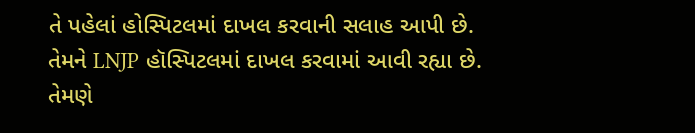તે પહેલાં હોસ્પિટલમાં દાખલ કરવાની સલાહ આપી છે. તેમને LNJP હૉસ્પિટલમાં દાખલ કરવામાં આવી રહ્યા છે. તેમણે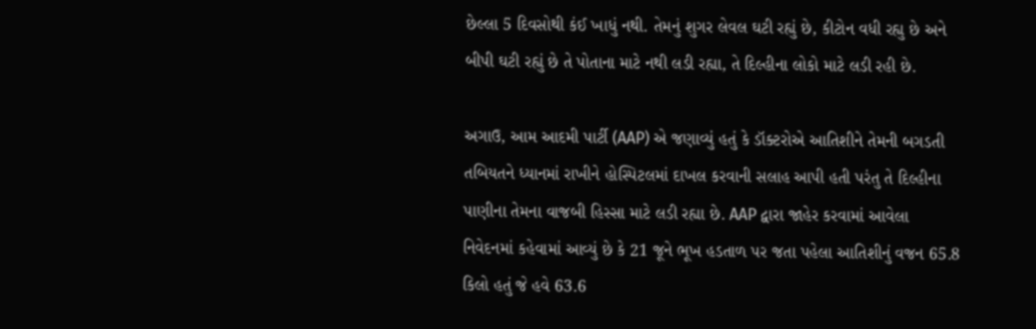છેલ્લા 5 દિવસોથી કંઈ ખાધું નથી. તેમનું શુગર લેવલ ઘટી રહ્યું છે, કીટોન વધી રહ્યુ છે અને બીપી ઘટી રહ્યું છે તે પોતાના માટે નથી લડી રહ્યા, તે દિલ્હીના લોકો માટે લડી રહી છે.

અગાઉ, આમ આદમી પાર્ટી (AAP) એ જણાવ્યું હતું કે ડૉક્ટરોએ આતિશીને તેમની બગડતી તબિયતને ધ્યાનમાં રાખીને હોસ્પિટલમાં દાખલ કરવાની સલાહ આપી હતી પરંતુ તે દિલ્હીના પાણીના તેમના વાજબી હિસ્સા માટે લડી રહ્યા છે. AAP દ્વારા જાહેર કરવામાં આવેલા નિવેદનમાં કહેવામાં આવ્યું છે કે 21 જૂને ભૂખ હડતાળ પર જતા પહેલા આતિશીનું વજન 65.8 કિલો હતું જે હવે 63.6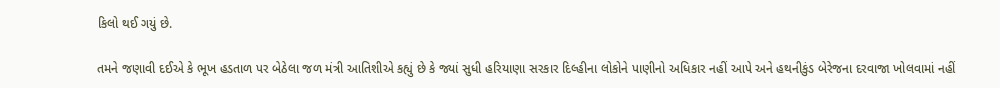કિલો થઈ ગયું છે.

તમને જણાવી દઈએ કે ભૂખ હડતાળ પર બેઠેલા જળ મંત્રી આતિશીએ કહ્યું છે કે જ્યાં સુધી હરિયાણા સરકાર દિલ્હીના લોકોને પાણીનો અધિકાર નહીં આપે અને હથનીકુંડ બેરેજના દરવાજા ખોલવામાં નહીં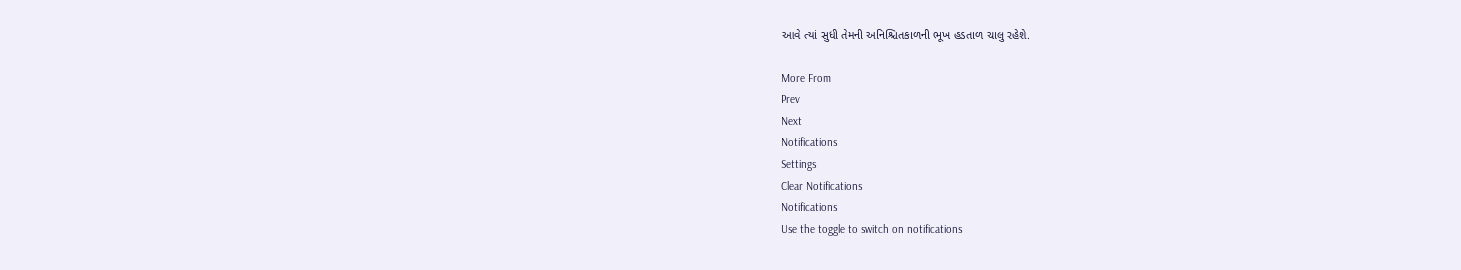આવે ત્યાં સુધી તેમની અનિશ્ચિતકાળની ભૂખ હડતાળ ચાલુ રહેશે.

More From
Prev
Next
Notifications
Settings
Clear Notifications
Notifications
Use the toggle to switch on notifications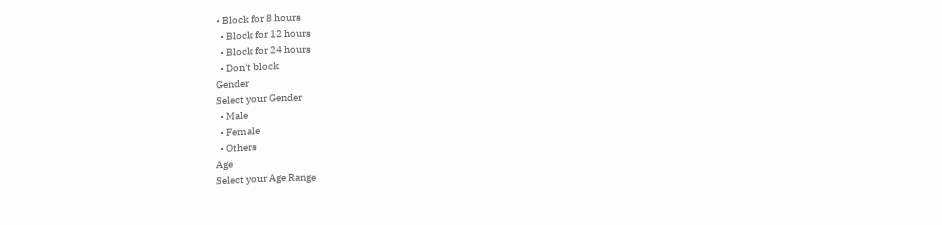• Block for 8 hours
  • Block for 12 hours
  • Block for 24 hours
  • Don't block
Gender
Select your Gender
  • Male
  • Female
  • Others
Age
Select your Age Range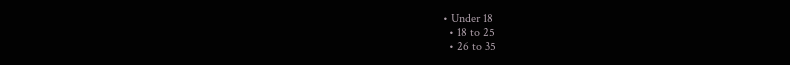• Under 18
  • 18 to 25
  • 26 to 35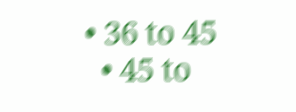• 36 to 45
  • 45 to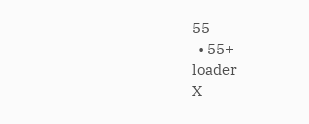55
  • 55+
loader
X